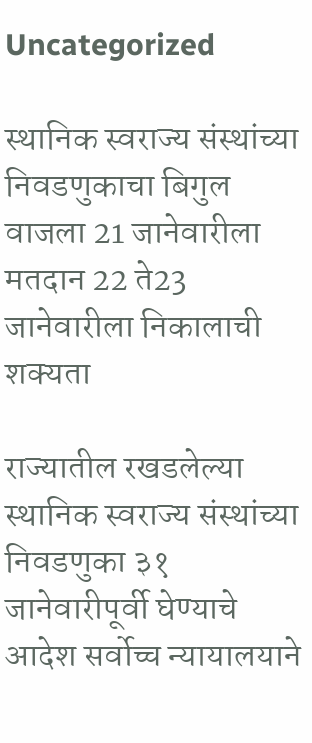Uncategorized

स्थानिक स्वराज्य संस्थांच्या निवडणुकाचा बिगुल वाजला 21 जानेवारीला मतदान 22 ते23 जानेवारीला निकालाची शक्यता

राज्यातील रखडलेल्या स्थानिक स्वराज्य संस्थांच्या निवडणुका ३१ जानेवारीपूर्वी घेण्याचे आदेश सर्वोच्च न्यायालयाने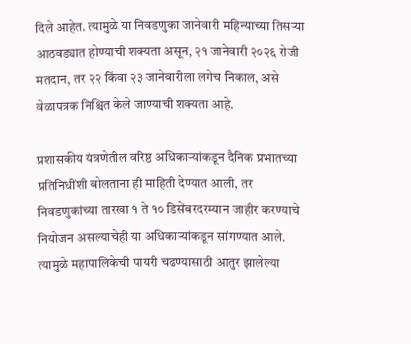दिले आहेत. त्यामुळे या निवडणुका जानेवारी महिन्याच्या तिसऱ्या आठवड्यात होण्याची शक्यता असून, २१ जानेवारी २०२६ रोजी मतदान, तर २२ किंवा २३ जानेवारीला लगेच निकाल, असे वेळापत्रक निश्चित केले जाण्याची शक्यता आहे.

प्रशासकीय यंत्रणेतील वरिष्ठ अधिकाऱ्यांकडून दैनिक प्रभातच्या प्रतिनिधींशी बोलताना ही माहिती देण्यात आली, तर निवडणुकांच्या तारखा १ ते १० डिसेंबरदरम्यान जाहीर करण्याचे नियोजन असल्याचेही या अधिकाऱ्यांकडून सांगण्यात आले. त्यामुळे महापालिकेची पायरी चढण्यासाठी आतुर झालेल्या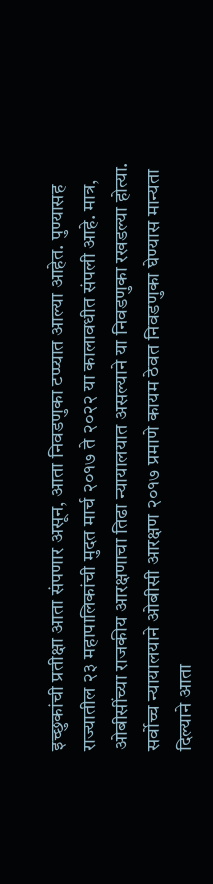इच्छुकांची प्रतीक्षा आता संपणार असून, आता निवडणुका टप्प्यात आल्या आहेत. पुण्यासह राज्यातील २३ महापालिकांची मुदत मार्च २०१७ ते २०२२ या कालावधीत संपली आहे. मात्र, ओबीसींच्या राजकीय आरक्षणाचा तिढा न्यायालयात असल्याने या निवडणुका रखडल्या होत्या. सर्वोच्च न्यायालयाने ओबीसी आरक्षण २०१७ प्रमाणे कायम ठेवत निवडणुका घेण्यास मान्यता दिल्याने आता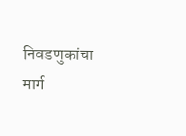निवडणुकांचा मार्ग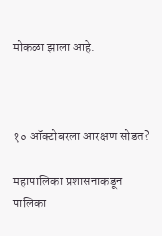मोकळा झाला आहे.



१० ऑक्टोबरला आरक्षण सोडत?

महापालिका प्रशासनाकडून पालिका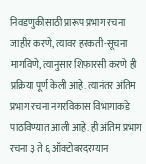निवडणुकीसाठी प्रारूप प्रभाग रचना जाहीर करणे, त्यावर हरकती-सूचना मागविणे, त्यानुसार शिफारसी करणे ही प्रक्रिया पूर्ण केली आहे. त्यानंतर अंतिम प्रभाग रचना नगरविकास विभागाकडे पाठविण्यात आली आहे. ही अंतिम प्रभाग रचना ३ ते ६ ऑक्टोबरदरम्यान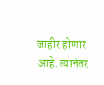जाहीर होणार आहे. त्यानंतर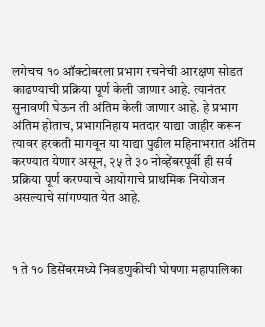लगेचच १० ऑक्टोबरला प्रभाग रचनेची आरक्षण सोडत काढण्याची प्रक्रिया पूर्ण केली जाणार आहे. त्यानंतर सुनावणी घेऊन ती अंतिम केली जाणार आहे. हे प्रभाग अंतिम होताच, प्रभागनिहाय मतदार याद्या जाहीर करून त्यावर हरकती मागवून या याद्या पुढील महिनाभरात अंतिम करण्यात येणार असून, २५ ते ३० नोव्हेंबरपूर्वी ही सर्व प्रक्रिया पूर्ण करण्याचे आयोगाचे प्राथमिक नियोजन असल्याचे सांगण्यात येत आहे.



१ ते १० डिसेंबरमध्ये निवडणुकीची घोषणा महापालिका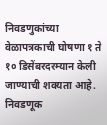निवडणुकांच्या वेळापत्रकाची घोषणा १ ते १० डिसेंबरदरम्यान केली जाण्याची शक्यता आहे. निवडणूक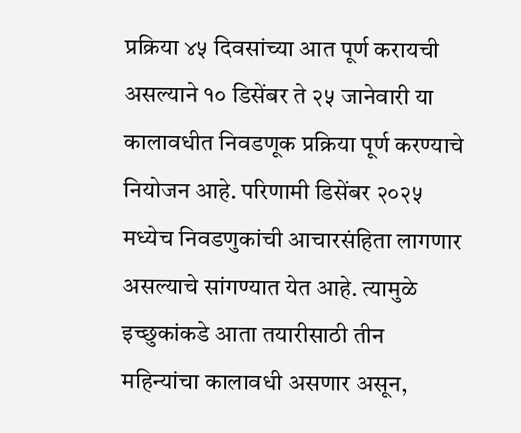प्रक्रिया ४५ दिवसांच्या आत पूर्ण करायची असल्याने १० डिसेंबर ते २५ जानेवारी या कालावधीत निवडणूक प्रक्रिया पूर्ण करण्याचे नियोजन आहे. परिणामी डिसेंबर २०२५ मध्येच निवडणुकांची आचारसंहिता लागणार असल्याचे सांगण्यात येत आहे. त्यामुळे इच्छुकांकडे आता तयारीसाठी तीन महिन्यांचा कालावधी असणार असून,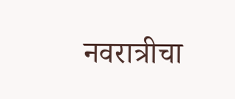नवरात्रीचा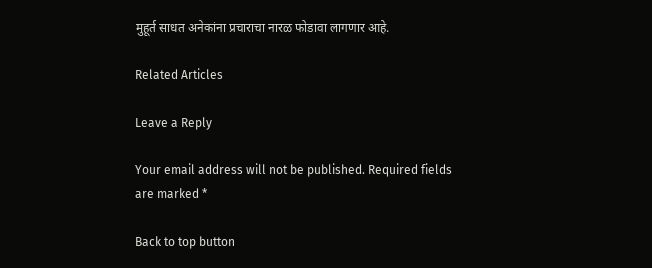मुहूर्त साधत अनेकांना प्रचाराचा नारळ फोडावा लागणार आहे.

Related Articles

Leave a Reply

Your email address will not be published. Required fields are marked *

Back to top button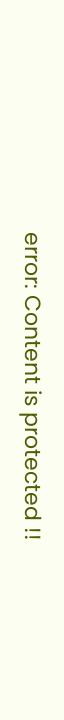error: Content is protected !!